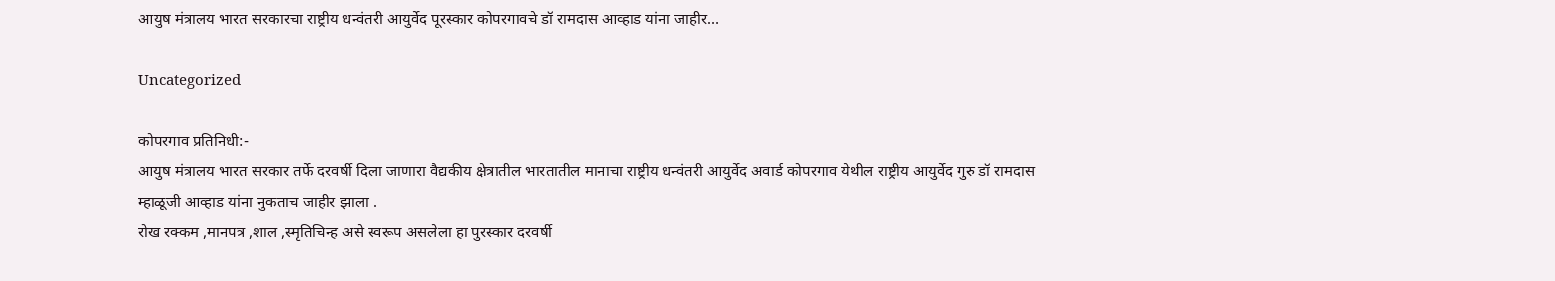आयुष मंत्रालय भारत सरकारचा राष्ट्रीय धन्वंतरी आयुर्वेद पूरस्कार कोपरगावचे डॉ रामदास आव्हाड यांना जाहीर…

Uncategorized

कोपरगाव प्रतिनिधी:-
आयुष मंत्रालय भारत सरकार तर्फे दरवर्षी दिला जाणारा वैद्यकीय क्षेत्रातील भारतातील मानाचा राष्ट्रीय धन्वंतरी आयुर्वेद अवार्ड कोपरगाव येथील राष्ट्रीय आयुर्वेद गुरु डॉ रामदास म्हाळूजी आव्हाड यांना नुकताच जाहीर झाला .
रोख रक्कम ,मानपत्र ,शाल ,स्मृतिचिन्ह असे स्वरूप असलेला हा पुरस्कार दरवर्षी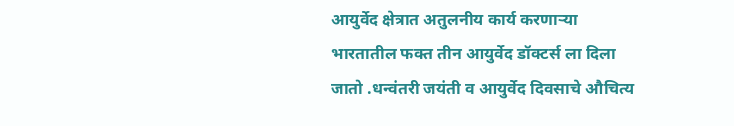आयुर्वेद क्षेत्रात अतुलनीय कार्य करणाऱ्या भारतातील फक्त तीन आयुर्वेद डॉक्टर्स ला दिला जातो .धन्वंतरी जयंती व आयुर्वेद दिवसाचे औचित्य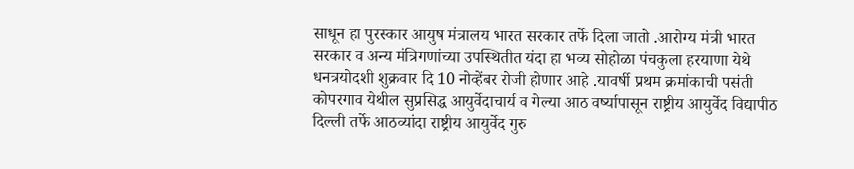साधून हा पुरस्कार आयुष मंत्रालय भारत सरकार तर्फे दिला जातो .आरोग्य मंत्री भारत सरकार व अन्य मंत्रिगणांच्या उपस्थितीत यंदा हा भव्य सोहोळा पंचकुला हरयाणा येथे धनत्रयोदशी शुक्रवार दि 10 नोव्हेंबर रोजी होणार आहे .यावर्षी प्रथम क्रमांकाची पसंती कोपरगाव येथील सुप्रसिद्ध आयुर्वेदाचार्य व गेल्या आठ वर्ष्यापासून राष्ट्रीय आयुर्वेद विद्यापीठ दिल्ली तर्फे आठव्यांदा राष्ट्रीय आयुर्वेद गुरु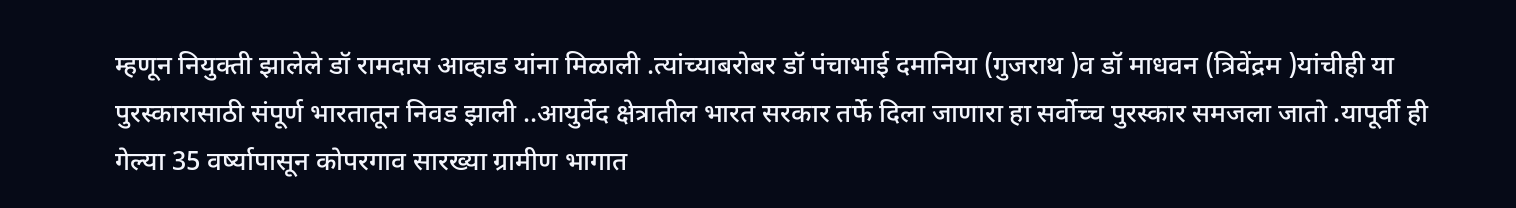म्हणून नियुक्ती झालेले डॉ रामदास आव्हाड यांना मिळाली .त्यांच्याबरोबर डॉ पंचाभाई दमानिया (गुजराथ )व डॉ माधवन (त्रिवेंद्रम )यांचीही या पुरस्कारासाठी संपूर्ण भारतातून निवड झाली ..आयुर्वेद क्षेत्रातील भारत सरकार तर्फे दिला जाणारा हा सर्वोच्च पुरस्कार समजला जातो .यापूर्वी ही गेल्या 35 वर्ष्यापासून कोपरगाव सारख्या ग्रामीण भागात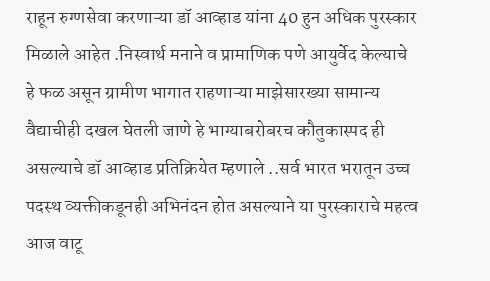राहून रुग्णसेवा करणाऱ्या डॉ आव्हाड यांना 40 हुन अधिक पुरस्कार मिळाले आहेत .निस्वार्थ मनाने व प्रामाणिक पणे आयुर्वेद केल्याचे हे फळ असून ग्रामीण भागात राहणाऱ्या माझेसारख्या सामान्य वैद्याचीही दखल घेतली जाणे हे भाग्याबरोबरच कौतुकास्पद ही असल्याचे डॉ आव्हाड प्रतिक्रियेत म्हणाले ..सर्व भारत भरातून उच्च पदस्थ व्यक्तीकडूनही अभिनंदन होत असल्याने या पुरस्काराचे महत्व आज वाटू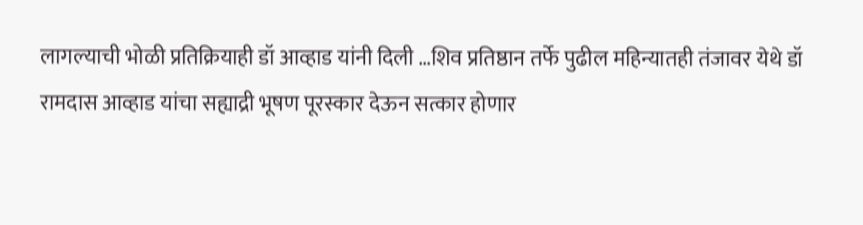लागल्याची भोळी प्रतिक्रियाही डॉ आव्हाड यांनी दिली …शिव प्रतिष्ठान तर्फे पुढील महिन्यातही तंजावर येथे डॉ रामदास आव्हाड यांचा सह्याद्री भूषण पूरस्कार देऊन सत्कार होणार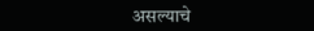असल्याचे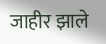जाहीर झाले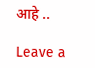आहे ..

Leave a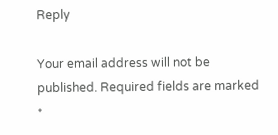Reply

Your email address will not be published. Required fields are marked *